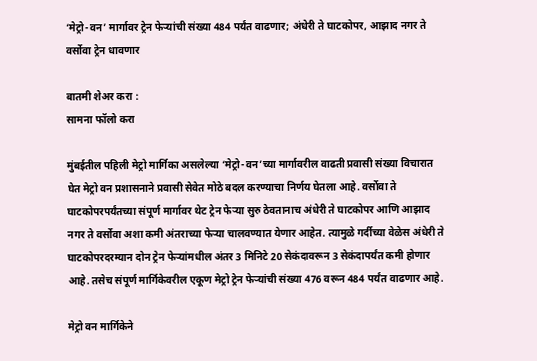‘मेट्रो-वन’ मार्गावर ट्रेन फेऱ्यांची संख्या 484 पर्यंत वाढणार; अंधेरी ते घाटकोपर, आझाद नगर ते वर्सोवा ट्रेन धावणार

बातमी शेअर करा :
सामना फॉलो करा

मुंबईतील पहिली मेट्रो मार्गिका असलेल्या ‘मेट्रो-वन’च्या मार्गावरील वाढती प्रवासी संख्या विचारात घेत मेट्रो वन प्रशासनाने प्रवासी सेवेत मोठे बदल करण्याचा निर्णय घेतला आहे. वर्सोवा ते घाटकोपरपर्यंतच्या संपूर्ण मार्गावर थेट ट्रेन फेऱ्या सुरु ठेवतानाच अंधेरी ते घाटकोपर आणि आझाद नगर ते वर्सोवा अशा कमी अंतराच्या फेऱ्या चालवण्यात येणार आहेत. त्यामुळे गर्दीच्या वेळेस अंधेरी ते घाटकोपरदरम्यान दोन ट्रेन फेऱ्यांमधील अंतर 3 मिनिटे 20 सेकंदावरून 3 सेकंदापर्यंत कमी होणार आहे. तसेच संपूर्ण मार्गिकेवरील एकूण मेट्रो ट्रेन फेऱ्यांची संख्या 476 वरून 484 पर्यंत वाढणार आहे.

मेट्रो वन मार्गिकेने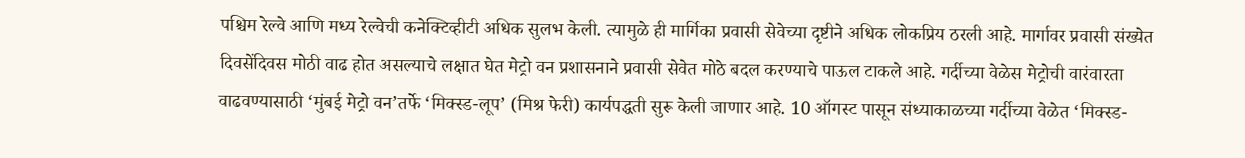पश्चिम रेल्वे आणि मध्य रेल्वेची कनेक्टिव्हीटी अधिक सुलभ केली. त्यामुळे ही मार्गिका प्रवासी सेवेच्या दृष्टीने अधिक लोकप्रिय ठरली आहे. मार्गावर प्रवासी संख्येत दिवसेंदिवस मोठी वाढ होत असल्याचे लक्षात घेत मेट्रो वन प्रशासनाने प्रवासी सेवेत मोठे बदल करण्याचे पाऊल टाकले आहे. गर्दीच्या वेळेस मेट्रोची वारंवारता वाढवण्यासाठी ‘मुंबई मेट्रो वन’तर्फे ‘मिक्स्ड-लूप’ (मिश्र फेरी) कार्यपद्धती सुरू केली जाणार आहे. 10 ऑगस्ट पासून संध्याकाळच्या गर्दीच्या वेळेत ‘मिक्स्ड-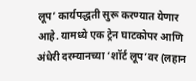लूप’ कार्यपद्धती सुरू करण्यात येणार आहे. यामध्ये एक ट्रेन घाटकोपर आणि अंधेरी दरम्यानच्या ‘शॉर्ट लूप’वर (लहान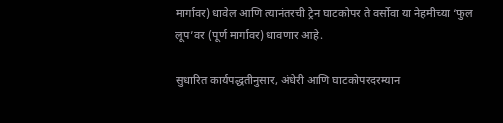मार्गावर) धावेल आणि त्यानंतरची ट्रेन घाटकोपर ते वर्सोवा या नेहमीच्या ‘फुल लूप’वर (पूर्ण मार्गावर) धावणार आहे.

सुधारित कार्यपद्धतीनुसार, अंधेरी आणि घाटकोपरदरम्यान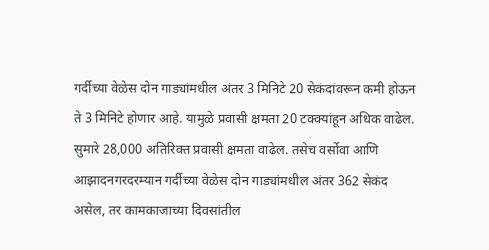गर्दीच्या वेळेस दोन गाड्यांमधील अंतर 3 मिनिटे 20 सेकंदांवरून कमी होऊन ते 3 मिनिटे होणार आहे. यामुळे प्रवासी क्षमता 20 टक्क्यांहून अधिक वाढेल. सुमारे 28,000 अतिरिक्त प्रवासी क्षमता वाढेल. तसेच वर्सोवा आणि आझादनगरदरम्यान गर्दीच्या वेळेस दोन गाड्यांमधील अंतर 362 सेकंद असेल, तर कामकाजाच्या दिवसांतील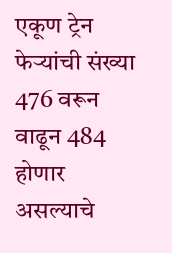एकूण ट्रेन फेऱ्यांची संख्या 476 वरून वाढून 484 होणार असल्याचे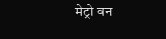मेट्रो वन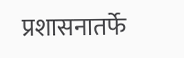प्रशासनातर्फे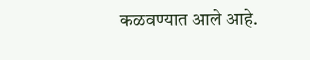कळवण्यात आले आहे.